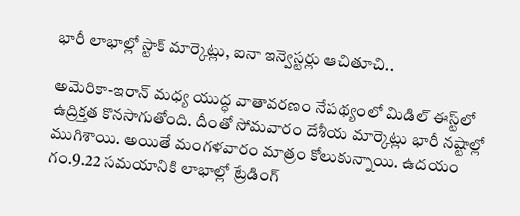భారీ లాభాల్లో స్టాక్ మార్కెట్లు, ఐనా ఇన్వెస్టర్లు ఆచితూచి..

అమెరికా-ఇరాన్ మధ్య యుద్ధ వాతావరణం నేపథ్యంలో మిడిల్ ఈస్ట్‌లో ఉద్రిక్తత కొనసాగుతోంది. దీంతో సోమవారం దేశీయ మార్కెట్లు భారీ నష్టాల్లో ముగిశాయి. అయితే మంగళవారం మాత్రం కోలుకున్నాయి. ఉదయం గం.9.22 సమయానికి లాభాల్లో ట్రేడింగ్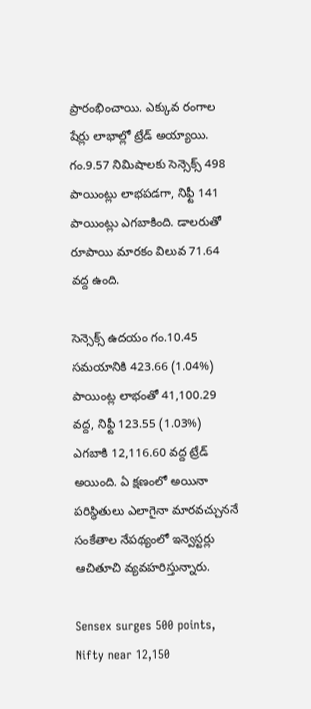ప్రారంభించాయి. ఎక్కువ రంగాల షేర్లు లాభాల్లో ట్రేడ్ అయ్యాయి. గం.9.57 నిమిషాలకు సెన్సెక్స్ 498 పాయింట్లు లాభపడగా, నిఫ్టీ 141 పాయింట్లు ఎగబాకింది. డాలరుతో రూపాయి మారకం విలువ 71.64 వద్ద ఉంది.

సెన్సెక్స్ ఉదయం గం.10.45 సమయానికి 423.66 (1.04%) పాయింట్ల లాభంతో 41,100.29 వద్ద, నిఫ్టీ 123.55 (1.03%) ఎగబాకి 12,116.60 వద్ద ట్రేడ్ అయింది. ఏ క్షణంలో అయినా పరిస్థితులు ఎలాగైనా మారవచ్చుననే సంకేతాల నేపథ్యంలో ఇన్వెస్టర్లు ఆచితూచి వ్యవహరిస్తున్నారు.

Sensex surges 500 points, Nifty near 12,150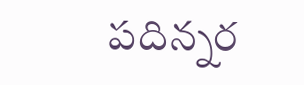పదిన్నర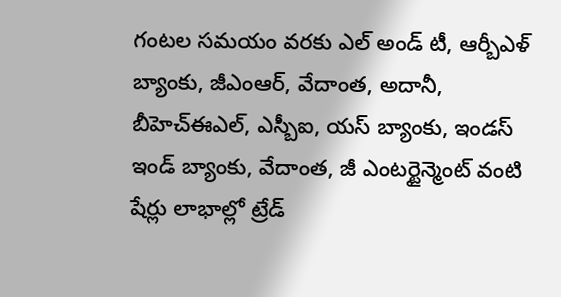గంటల సమయం వరకు ఎల్ అండ్ టీ, ఆర్బీఎళ్ బ్యాంకు, జీఎంఆర్, వేదాంత, అదానీ, బీహెచ్ఈఎల్, ఎస్బీఐ, యస్ బ్యాంకు, ఇండస్ ఇండ్ బ్యాంకు, వేదాంత, జీ ఎంటర్టైన్మెంట్ వంటి షేర్లు లాభాల్లో ట్రేడ్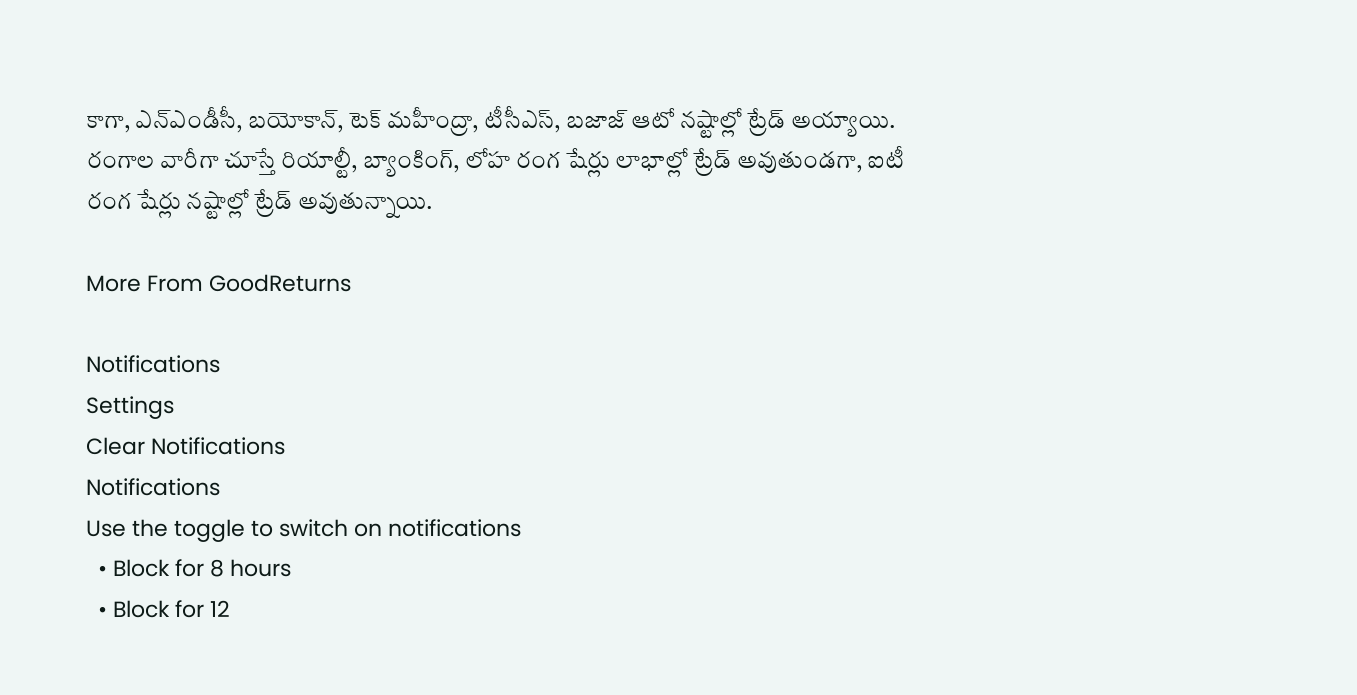కాగా, ఎన్ఎండీసీ, బయోకాన్, టెక్ మహీంద్రా, టీసీఎస్, బజాజ్ ఆటో నష్టాల్లో ట్రేడ్ అయ్యాయి. రంగాల వారీగా చూస్తే రియాల్టీ, బ్యాంకింగ్, లోహ రంగ షేర్లు లాభాల్లో ట్రేడ్ అవుతుండగా, ఐటీ రంగ షేర్లు నష్టాల్లో ట్రేడ్ అవుతున్నాయి.

More From GoodReturns

Notifications
Settings
Clear Notifications
Notifications
Use the toggle to switch on notifications
  • Block for 8 hours
  • Block for 12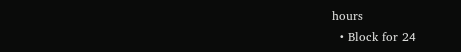hours
  • Block for 24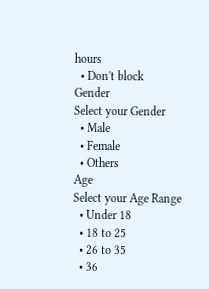hours
  • Don't block
Gender
Select your Gender
  • Male
  • Female
  • Others
Age
Select your Age Range
  • Under 18
  • 18 to 25
  • 26 to 35
  • 36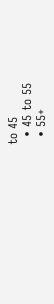to 45
  • 45 to 55
  • 55+